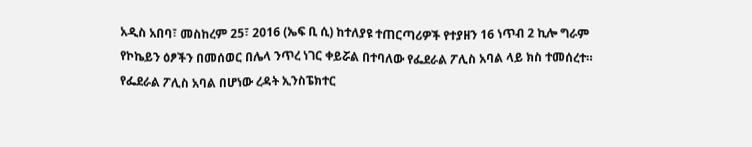አዲስ አበባ፣ መስከረም 25፣ 2016 (ኤፍ ቢ ሲ) ከተለያዩ ተጠርጣሪዎች የተያዘን 16 ነጥብ 2 ኪሎ ግራም የኮኬይን ዕፆችን በመሰወር በሌላ ንጥረ ነገር ቀይሯል በተባለው የፌደራል ፖሊስ አባል ላይ ክስ ተመሰረተ።
የፌደራል ፖሊስ አባል በሆነው ረዳት ኢንስፔክተር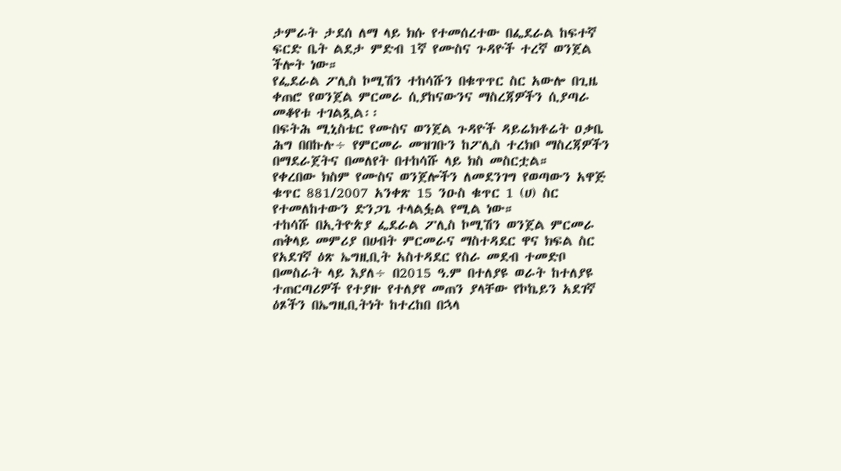ታምራት ታደሰ ለማ ላይ ክሱ የተመሰረተው በፌደራል ከፍተኛ ፍርድ ቤት ልደታ ምድብ 1ኛ የሙስና ጉዳዮች ተረኛ ወንጀል ችሎት ነው።
የፌደራል ፖሊስ ኮሚሽን ተከሳሹን በቁጥጥር ስር አውሎ በጊዜ ቀጠሮ የወንጀል ምርመራ ሲያከናውንና ማስረጃዎችን ሲያጣራ መቆየቱ ተገልጿል፡፡
በፍትሕ ሚኒስቴር የሙስና ወንጀል ጉዳዮች ዳይሬክቶሬት ዐቃቤ ሕግ በበኩሉ÷ የምርመራ መዝገቡን ከፖሊስ ተረክቦ ማስረጃዎችን በማደራጀትና በመለየት በተከሳሹ ላይ ክስ መስርቷል።
የቀረበው ክስም የሙስና ወንጀሎችን ለመደንገግ የወጣውን አዋጅ ቁጥር 881/2007 አንቀጽ 15 ንዑስ ቁጥር 1 (ሀ) ስር የተመለከተውን ድንጋጌ ተላልፏል የሚል ነው።
ተከሳሹ በኢትዮጵያ ፌደራል ፖሊስ ኮሚሽን ወንጀል ምርመራ ጠቅላይ መምሪያ በሀብት ምርመራና ማስተዳደር ዋና ክፍል ስር የአደገኛ ዕጽ ኤግዚቢት አስተዳደር የስራ መደብ ተመድቦ በመስራት ላይ እያለ÷ በ2015 ዓ.ም በተለያዩ ወራት ከተለያዩ ተጠርጣሪዎች የተያዙ የተለያየ መጠን ያላቸው የኮኬይን አደገኛ ዕጾችን በኤግዚቢትነት ከተረከበ በኋላ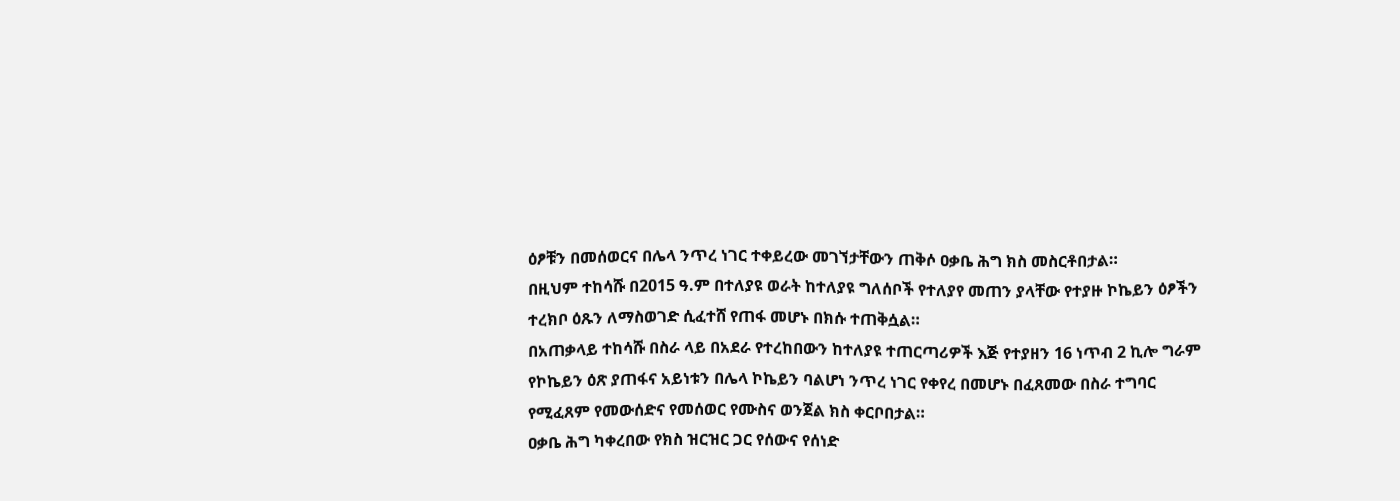ዕፆቹን በመሰወርና በሌላ ንጥረ ነገር ተቀይረው መገኘታቸውን ጠቅሶ ዐቃቤ ሕግ ክስ መስርቶበታል።
በዚህም ተከሳሹ በ2015 ዓ.ም በተለያዩ ወራት ከተለያዩ ግለሰቦች የተለያየ መጠን ያላቸው የተያዙ ኮኬይን ዕፆችን ተረክቦ ዕጹን ለማስወገድ ሲፈተሸ የጠፋ መሆኑ በክሱ ተጠቅሷል።
በአጠቃላይ ተከሳሹ በስራ ላይ በአደራ የተረከበውን ከተለያዩ ተጠርጣሪዎች እጅ የተያዘን 16 ነጥብ 2 ኪሎ ግራም የኮኬይን ዕጽ ያጠፋና አይነቱን በሌላ ኮኬይን ባልሆነ ንጥረ ነገር የቀየረ በመሆኑ በፈጸመው በስራ ተግባር የሚፈጸም የመውሰድና የመሰወር የሙስና ወንጀል ክስ ቀርቦበታል።
ዐቃቤ ሕግ ካቀረበው የክስ ዝርዝር ጋር የሰውና የሰነድ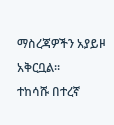ማስረጃዎችን አያይዞ አቅርቧል።
ተከሳሹ በተረኛ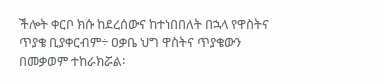ችሎት ቀርቦ ክሱ ከደረሰውና ከተነበበለት በኋላ የዋስትና ጥያቄ ቢያቀርብም÷ ዐቃቤ ህግ ዋስትና ጥያቄውን በመቃወም ተከራክሯል፡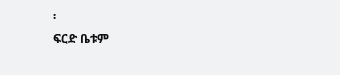፡
ፍርድ ቤቱም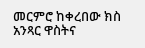መርምሮ ከቀረበው ክስ አንጻር ዋስትና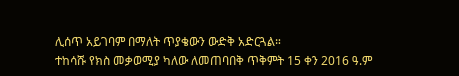ሊሰጥ አይገባም በማለት ጥያቄውን ውድቅ አድርጓል።
ተከሳሹ የክስ መቃወሚያ ካለው ለመጠባበቅ ጥቅምት 15 ቀን 2016 ዓ.ም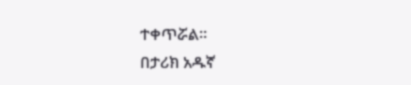ተቀጥሯል።
በታሪክ አዱኛ